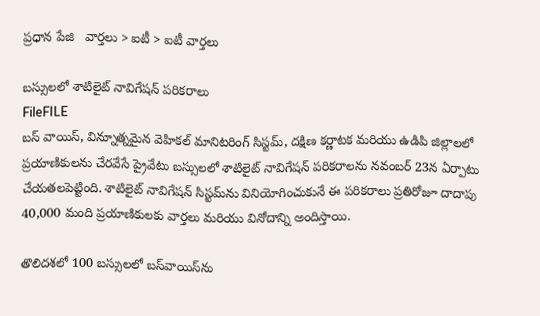ప్రధాన పేజి   వార్తలు > ఐటీ > ఐటీ వార్తలు

బస్సులలో శాటిలైట్ నావిగేషన్ పరికరాలు
FileFILE
బస్ వాయిస్, విన్నూత్నమైన వెహికల్ మానిటరింగ్ సిస్టమ్, దక్షిణ కర్ణాటక మరియు ఉడిపి జిల్లాలలో ప్రయాణికులను చేరవేసే ప్రైవేటు బస్సులలో శాటిలైట్ నావిగేషన్ పరికరాలను నవంబర్ 23న ఏర్పాటు చేయతలపెట్టింది. శాటిలైట్ నావిగేషన్ సిస్టమ్‌ను వినియోగించుకునే ఈ పరికరాలు ప్రతిరోజూ దాదాపు 40,000 మంది ప్రయాణికులకు వార్తలు మరియు వినోదాన్ని అందిస్తాయి.

తొలిదశలో 100 బస్సులలో బస్‌వాయిస్‌ను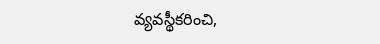వ్యవస్థీకరించి,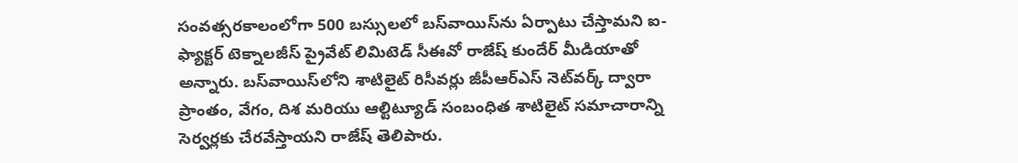సంవత్సరకాలంలోగా 500 బస్సులలో బస్‌వాయిస్‌ను ఏర్పాటు చేస్తామని ఐ-ఫ్యాక్టర్ టెక్నాలజీస్ ప్రైవేట్ లిమిటెడ్ సీఈవో రాజేష్ కుందేర్ మీడియాతో అన్నారు. బస్‌వాయిస్‌లోని శాటిలైట్ రిసీవర్లు జీపీఆర్ఎస్ నెట్‌వర్క్ ద్వారా ప్రాంతం, వేగం, దిశ మరియు ఆల్టిట్యూడ్ సంబంధిత శాటిలైట్ సమాచారాన్ని సెర్వర్లకు చేరవేస్తాయని రాజేష్ తెలిపారు.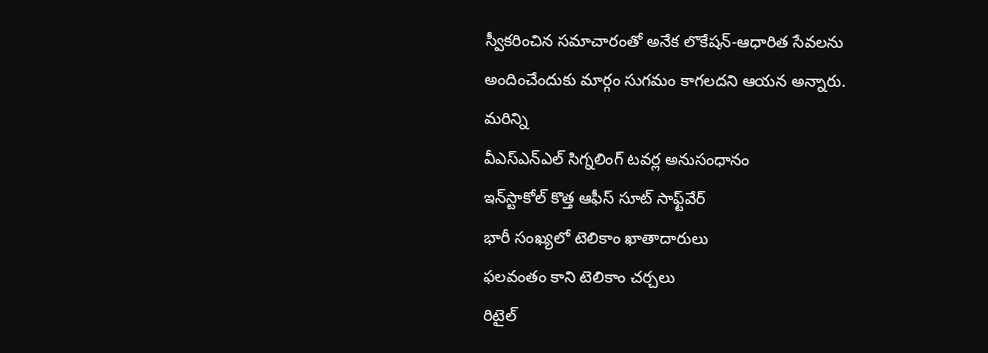స్వీకరించిన సమాచారంతో అనేక లొకేషన్-ఆధారిత సేవలను అందించేందుకు మార్గం సుగమం కాగలదని ఆయన అన్నారు.
మరిన్ని
వీఎస్ఎన్ఎల్ సిగ్నలింగ్ టవర్ల అనుసంధానం
ఇన్‌స్టాకోల్ కొత్త ఆఫీస్ సూట్ సాఫ్ట్‌వేర్
భారీ సంఖ్యలో టెలికాం ఖాతాదారులు
ఫలవంతం కాని టెలికాం చర్చలు
రిటైల్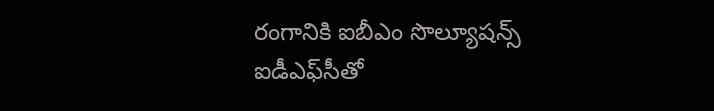రంగానికి ఐబీఎం సొల్యూషన్స్
ఐడీఎఫ్‌సీతో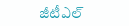జీటీఎల్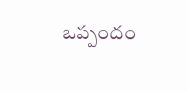ఒప్పందం